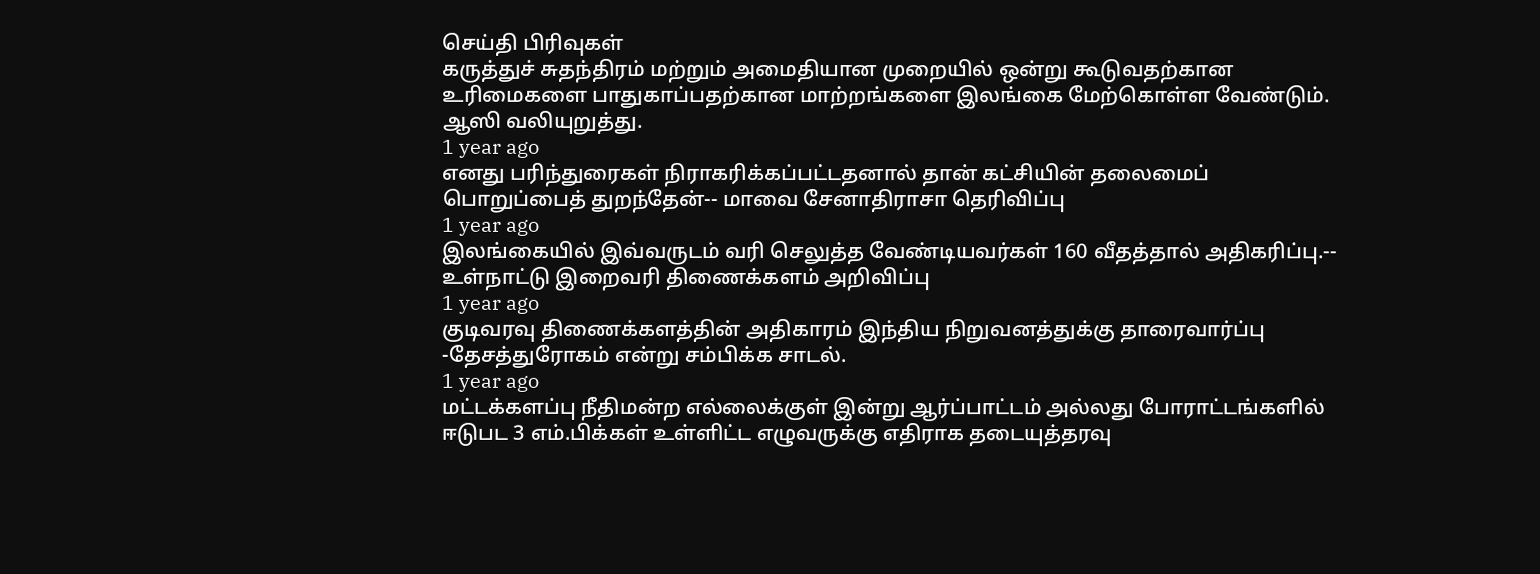செய்தி பிரிவுகள்
கருத்துச் சுதந்திரம் மற்றும் அமைதியான முறையில் ஒன்று கூடுவதற்கான உரிமைகளை பாதுகாப்பதற்கான மாற்றங்களை இலங்கை மேற்கொள்ள வேண்டும். ஆஸி வலியுறுத்து.
1 year ago
எனது பரிந்துரைகள் நிராகரிக்கப்பட்டதனால் தான் கட்சியின் தலைமைப் பொறுப்பைத் துறந்தேன்-- மாவை சேனாதிராசா தெரிவிப்பு
1 year ago
இலங்கையில் இவ்வருடம் வரி செலுத்த வேண்டியவர்கள் 160 வீதத்தால் அதிகரிப்பு.-- உள்நாட்டு இறைவரி திணைக்களம் அறிவிப்பு
1 year ago
குடிவரவு திணைக்களத்தின் அதிகாரம் இந்திய நிறுவனத்துக்கு தாரைவார்ப்பு -தேசத்துரோகம் என்று சம்பிக்க சாடல்.
1 year ago
மட்டக்களப்பு நீதிமன்ற எல்லைக்குள் இன்று ஆர்ப்பாட்டம் அல்லது போராட்டங்களில் ஈடுபட 3 எம்.பிக்கள் உள்ளிட்ட எழுவருக்கு எதிராக தடையுத்தரவு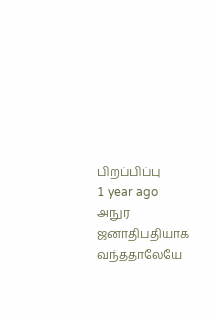பிறப்பிப்பு
1 year ago
அநுர ஜனாதிபதியாக வந்ததாலேயே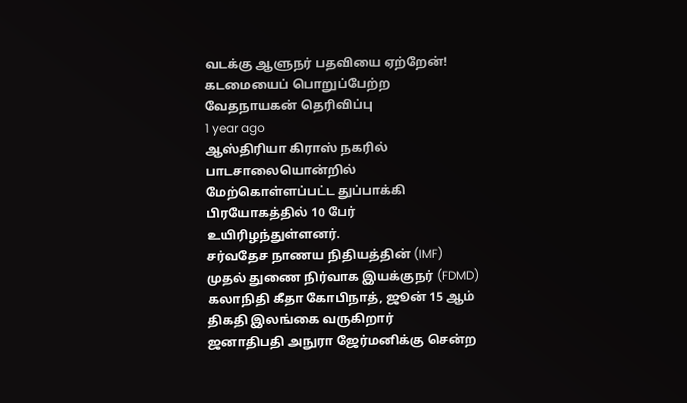வடக்கு ஆளுநர் பதவியை ஏற்றேன்! கடமையைப் பொறுப்பேற்ற வேதநாயகன் தெரிவிப்பு
1 year ago
ஆஸ்திரியா கிராஸ் நகரில் பாடசாலையொன்றில் மேற்கொள்ளப்பட்ட துப்பாக்கி பிரயோகத்தில் 10 பேர் உயிரிழந்துள்ளனர்.
சர்வதேச நாணய நிதியத்தின் (IMF) முதல் துணை நிர்வாக இயக்குநர் (FDMD) கலாநிதி கீதா கோபிநாத், ஜூன் 15 ஆம் திகதி இலங்கை வருகிறார்
ஜனாதிபதி அநுரா ஜேர்மனிக்கு சென்ற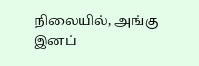நிலையில், அங்கு இனப்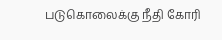படுகொலைக்கு நீதி கோரி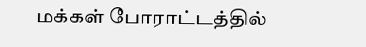மக்கள் போராட்டத்தில்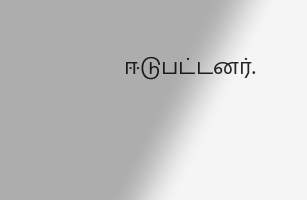ஈடுபட்டனர்.